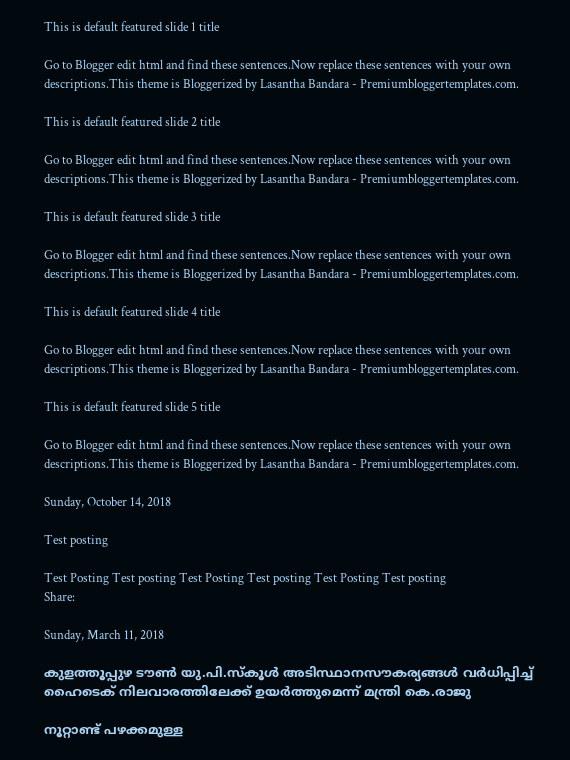This is default featured slide 1 title

Go to Blogger edit html and find these sentences.Now replace these sentences with your own descriptions.This theme is Bloggerized by Lasantha Bandara - Premiumbloggertemplates.com.

This is default featured slide 2 title

Go to Blogger edit html and find these sentences.Now replace these sentences with your own descriptions.This theme is Bloggerized by Lasantha Bandara - Premiumbloggertemplates.com.

This is default featured slide 3 title

Go to Blogger edit html and find these sentences.Now replace these sentences with your own descriptions.This theme is Bloggerized by Lasantha Bandara - Premiumbloggertemplates.com.

This is default featured slide 4 title

Go to Blogger edit html and find these sentences.Now replace these sentences with your own descriptions.This theme is Bloggerized by Lasantha Bandara - Premiumbloggertemplates.com.

This is default featured slide 5 title

Go to Blogger edit html and find these sentences.Now replace these sentences with your own descriptions.This theme is Bloggerized by Lasantha Bandara - Premiumbloggertemplates.com.

Sunday, October 14, 2018

Test posting

Test Posting Test posting Test Posting Test posting Test Posting Test posting
Share:

Sunday, March 11, 2018

കുളത്തൂപ്പുഴ ടൗണ്‍ യു.പി.സ്‌കൂള്‍ അടിസ്ഥാനസൗകര്യങ്ങള്‍ വര്‍ധിപ്പിച്ച് ഹൈടെക് നിലവാരത്തിലേക്ക് ഉയര്‍ത്തുമെന്ന് മന്ത്രി കെ.രാജു

നൂറ്റാണ്ട് പഴക്കമുള്ള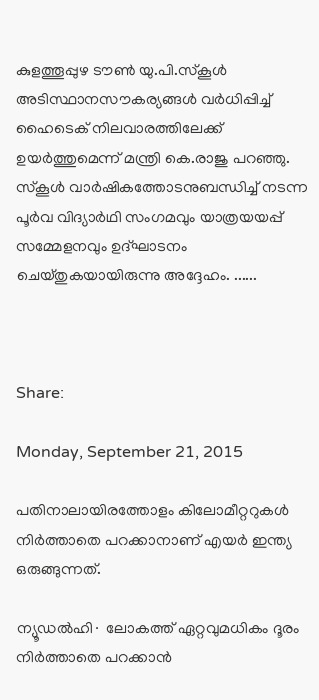കുളത്തൂപ്പുഴ ടൗണ്‍ യു.പി.സ്‌കൂള്‍ അടിസ്ഥാനസൗകര്യങ്ങള്‍ വര്‍ധിപ്പിച്ച് ഹൈടെക് നിലവാരത്തിലേക്ക് ഉയര്‍ത്തുമെന്ന് മന്ത്രി കെ.രാജു പറഞ്ഞു. സ്‌കൂള്‍ വാര്‍ഷികത്തോടനുബന്ധിച്ച് നടന്ന പൂര്‍വ വിദ്യാര്‍ഥി സംഗമവും യാത്രയയപ്പ് സമ്മേളനവും ഉദ്ഘാടനം ചെയ്തുകയായിരുന്നു അദ്ദേഹം. ......



Share:

Monday, September 21, 2015

പതിനാലായിരത്തോളം കിലോമീറ്ററുകൾ നിർത്താതെ പറക്കാനാണ് എയർ ഇന്ത്യ ഒരുങ്ങുന്നത്.

ന്യൂഡൽഹി∙ ലോകത്ത് ഏറ്റവുമധികം ദൂരം നിർത്താതെ പറക്കാൻ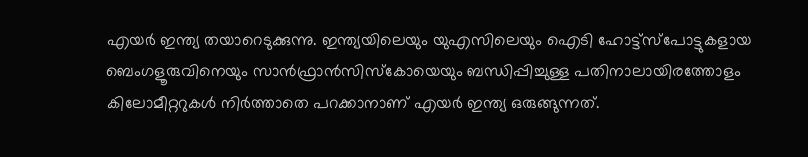എയർ ഇന്ത്യ തയാറെടുക്കുന്നു. ഇന്ത്യയിലെയും യുഎസിലെയും ഐടി ഹോട്ട്സ്പോട്ടുകളായ ബെംഗളൂരുവിനെയും സാൻഫ്രാൻസിസ്കോയെയും ബന്ധിപ്പിച്ചുള്ള പതിനാലായിരത്തോളം കിലോമീറ്ററുകൾ നിർത്താതെ പറക്കാനാണ് എയർ ഇന്ത്യ ഒരുങ്ങുന്നത്.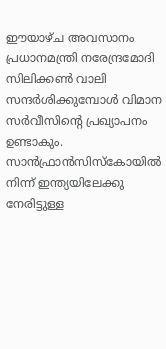ഈയാഴ്ച അവസാനം പ്രധാനമന്ത്രി നരേന്ദ്രമോദി സിലിക്കൺ വാലി സന്ദർശിക്കുമ്പോൾ വിമാന സർവീസിന്റെ പ്രഖ്യാപനം ഉണ്ടാകും. സാൻഫ്രാൻസിസ്കോയിൽ നിന്ന് ഇന്ത്യയിലേക്കു നേരിട്ടുള്ള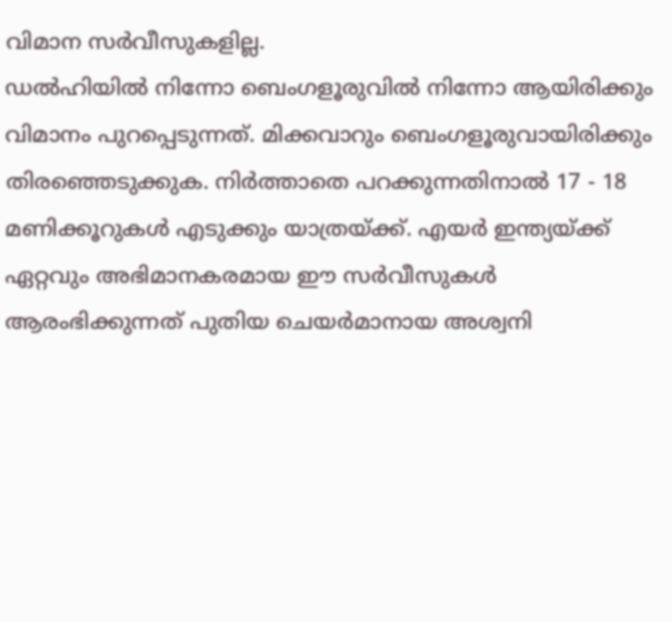വിമാന സർവീസുകളില്ല.
ഡൽഹിയിൽ നിന്നോ ബെംഗളൂരുവിൽ നിന്നോ ആയിരിക്കും വിമാനം പുറപ്പെടുന്നത്. മിക്കവാറും ബെംഗളൂരുവായിരിക്കും തിരഞ്ഞെടുക്കുക. നിർത്താതെ പറക്കുന്നതിനാൽ 17 - 18 മണിക്കൂറുകൾ എടുക്കും യാത്രയ്ക്ക്. എയർ ഇന്ത്യയ്ക്ക് ഏറ്റവും അഭിമാനകരമായ ഈ സർവീസുകൾ ആരംഭിക്കുന്നത് പുതിയ ചെയർമാനായ അശ്വനി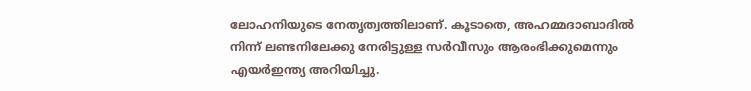ലോഹനിയുടെ നേതൃത്വത്തിലാണ്. കൂടാതെ, അഹമ്മദാബാദിൽ നിന്ന് ലണ്ടനിലേക്കു നേരിട്ടുള്ള സർവീസും ആരംഭിക്കുമെന്നും എയർഇന്ത്യ അറിയിച്ചു.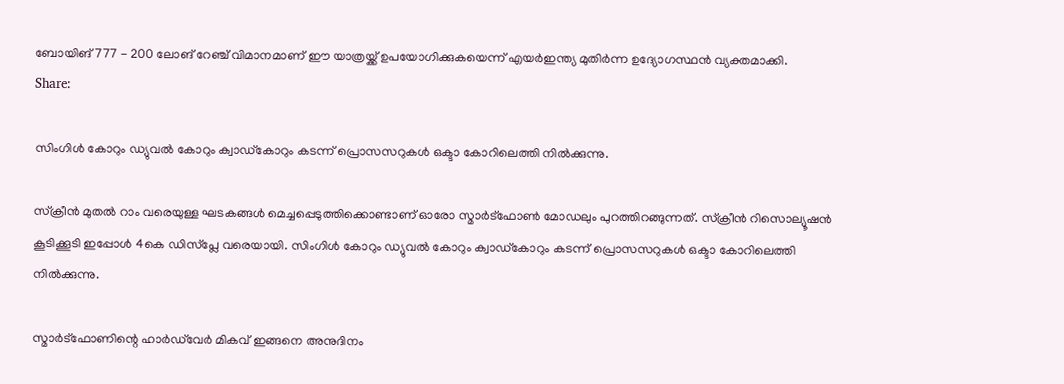ബോയിങ് 777 - 200 ലോങ് റേഞ്ച് വിമാനമാണ് ഈ യാത്രയ്ക്ക് ഉപയോഗിക്കുകയെന്ന് എയർഇന്ത്യ മുതിർന്ന ഉദ്യോഗസ്ഥൻ വ്യക്തമാക്കി.
Share:

സിംഗിള്‍ കോറും ഡ്യുവല്‍ കോറും ക്വാഡ്‌കോറും കടന്ന് പ്രൊസസറുകള്‍ ഒക്ടാ കോറിലെത്തി നില്‍ക്കുന്നു.

സ്‌ക്രീന്‍ മുതല്‍ റാം വരെയുള്ള ഘടകങ്ങള്‍ മെച്ചപ്പെടുത്തിക്കൊണ്ടാണ് ഓരോ സ്മാര്‍ട്‌ഫോണ്‍ മോഡലും പുറത്തിറങ്ങുന്നത്. സ്‌ക്രീന്‍ റിസൊല്യൂഷന്‍ കൂടിക്കൂടി ഇപ്പോള്‍ 4കെ ഡിസ്‌പ്ലേ വരെയായി. സിംഗിള്‍ കോറും ഡ്യുവല്‍ കോറും ക്വാഡ്‌കോറും കടന്ന് പ്രൊസസറുകള്‍ ഒക്ടാ കോറിലെത്തി നില്‍ക്കുന്നു.

സ്മാര്‍ട്‌ഫോണിന്റെ ഹാര്‍ഡ്‌വേര്‍ മികവ് ഇങ്ങനെ അനുദിനം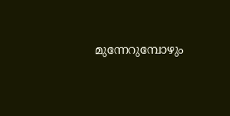മുന്നേറുമ്പോഴും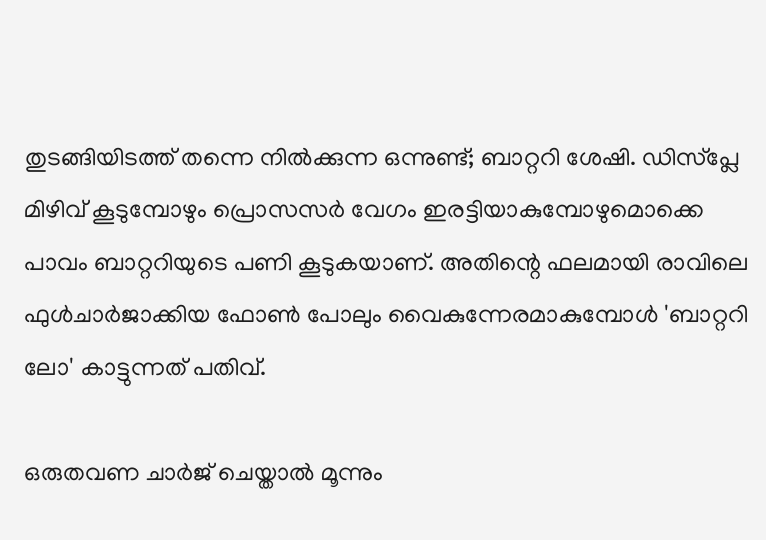തുടങ്ങിയിടത്ത് തന്നെ നില്‍ക്കുന്ന ഒന്നുണ്ട്; ബാറ്ററി ശേഷി. ഡിസ്‌പ്ലേ മിഴിവ് കൂടുമ്പോഴും പ്രൊസസര്‍ വേഗം ഇരട്ടിയാകുമ്പോഴുമൊക്കെ പാവം ബാറ്ററിയുടെ പണി കൂടുകയാണ്. അതിന്റെ ഫലമായി രാവിലെ ഫുള്‍ചാര്‍ജാക്കിയ ഫോണ്‍ പോലും വൈകുന്നേരമാകുമ്പോള്‍ 'ബാറ്ററി ലോ' കാട്ടുന്നത് പതിവ്.

ഒരുതവണ ചാര്‍ജ് ചെയ്താല്‍ മൂന്നും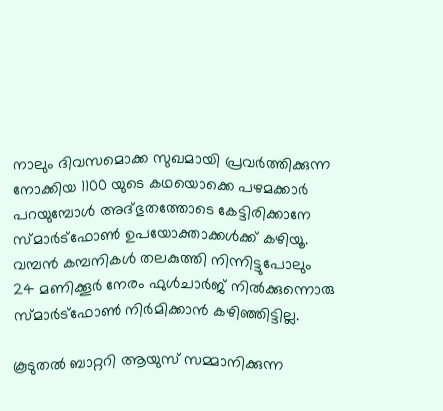നാലും ദിവസമൊക്ക സുഖമായി പ്രവര്‍ത്തിക്കുന്ന നോക്കിയ 1100 യുടെ കഥയൊക്കെ പഴമക്കാര്‍ പറയുമ്പോള്‍ അദ്ഭുതത്തോടെ കേട്ടിരിക്കാനേ സ്മാര്‍ട്‌ഫോണ്‍ ഉപയോക്താക്കള്‍ക്ക് കഴിയൂ. വമ്പന്‍ കമ്പനികള്‍ തലകുത്തി നിന്നിട്ടുപോലും 24 മണിക്കൂര്‍ നേരം ഫുള്‍ചാര്‍ജ് നില്‍ക്കുന്നൊരു സ്മാര്‍ട്‌ഫോണ്‍ നിര്‍മിക്കാന്‍ കഴിഞ്ഞിട്ടില്ല.

കൂടുതല്‍ ബാറ്ററി ആയുസ് സമ്മാനിക്കുന്ന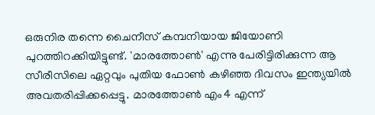ഒരുനിര തന്നെ ചൈനീസ് കമ്പനിയായ ജിയോണി പുറത്തിറക്കിയിട്ടുണ്ട്. 'മാരത്തോണ്‍' എന്നു പേരിട്ടിരിക്കുന്ന ആ സീരീസിലെ ഏറ്റവും പുതിയ ഫോണ്‍ കഴിഞ്ഞ ദിവസം ഇന്ത്യയില്‍ അവതരിപ്പിക്കപ്പെട്ടു. മാരത്തോണ്‍ എം4 എന്ന്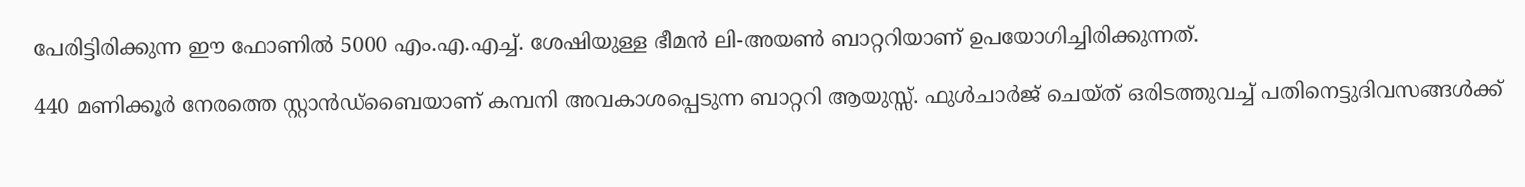പേരിട്ടിരിക്കുന്ന ഈ ഫോണില്‍ 5000 എം.എ.എച്ച്. ശേഷിയുള്ള ഭീമന്‍ ലി-അയണ്‍ ബാറ്ററിയാണ് ഉപയോഗിച്ചിരിക്കുന്നത്.

440 മണിക്കൂര്‍ നേരത്തെ സ്റ്റാന്‍ഡ്‌ബൈയാണ് കമ്പനി അവകാശപ്പെടുന്ന ബാറ്ററി ആയുസ്സ്. ഫുള്‍ചാര്‍ജ് ചെയ്ത് ഒരിടത്തുവച്ച് പതിനെട്ടുദിവസങ്ങള്‍ക്ക്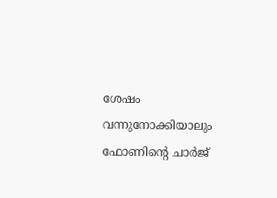ശേഷം വന്നുനോക്കിയാലും ഫോണിന്റെ ചാര്‍ജ്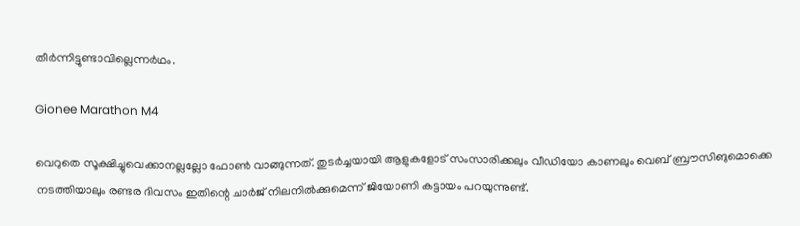തീര്‍ന്നിട്ടുണ്ടാവില്ലെന്നര്‍ഥം.

Gionee Marathon M4

വെറുതെ സൂക്ഷിച്ചുവെക്കാനല്ലല്ലോ ഫോണ്‍ വാങ്ങുന്നത്. തുടര്‍ച്ചയായി ആളുകളോട് സംസാരിക്കലും വീഡിയോ കാണലും വെബ് ബ്രൗസിങുമൊക്കെ നടത്തിയാലും രണ്ടര ദിവസം ഇതിന്റെ ചാര്‍ജ് നിലനില്‍ക്കുമെന്ന് ജിയോണി കട്ടായം പറയുന്നുണ്ട്.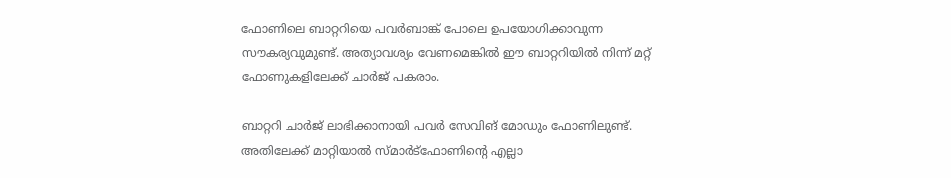ഫോണിലെ ബാറ്ററിയെ പവര്‍ബാങ്ക് പോലെ ഉപയോഗിക്കാവുന്ന സൗകര്യവുമുണ്ട്. അത്യാവശ്യം വേണമെങ്കില്‍ ഈ ബാറ്ററിയില്‍ നിന്ന് മറ്റ് ഫോണുകളിലേക്ക് ചാര്‍ജ് പകരാം.

ബാറ്ററി ചാര്‍ജ് ലാഭിക്കാനായി പവര്‍ സേവിങ് മോഡും ഫോണിലുണ്ട്. അതിലേക്ക് മാറ്റിയാല്‍ സ്മാര്‍ട്‌ഫോണിന്റെ എല്ലാ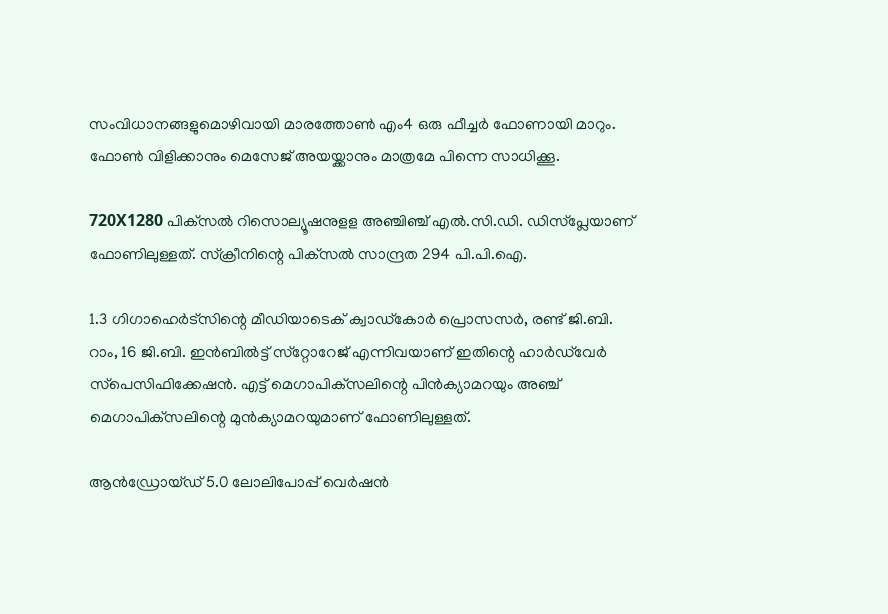സംവിധാനങ്ങളുമൊഴിവായി മാരത്തോണ്‍ എം4 ഒരു ഫീച്ചര്‍ ഫോണായി മാറും. ഫോണ്‍ വിളിക്കാനും മെസേജ് അയയ്ക്കാനും മാത്രമേ പിന്നെ സാധിക്കൂ.

720X1280 പിക്‌സല്‍ റിസൊല്യൂഷനുളള അഞ്ചിഞ്ച് എല്‍.സി.ഡി. ഡിസ്‌പ്ലേയാണ് ഫോണിലുള്ളത്. സ്‌ക്രീനിന്റെ പിക്‌സല്‍ സാന്ദ്രത 294 പി.പി.ഐ.

1.3 ഗിഗാഹെര്‍ട്‌സിന്റെ മീഡിയാടെക് ക്വാഡ്‌കോര്‍ പ്രൊസസര്‍, രണ്ട് ജി.ബി. റാം, 16 ജി.ബി. ഇന്‍ബില്‍ട്ട് സ്‌റ്റോറേജ് എന്നിവയാണ് ഇതിന്റെ ഹാര്‍ഡ്‌വേര്‍ സ്‌പെസിഫിക്കേഷന്‍. എട്ട് മെഗാപിക്‌സലിന്റെ പിന്‍ക്യാമറയും അഞ്ച് മെഗാപിക്‌സലിന്റെ മുന്‍ക്യാമറയുമാണ് ഫോണിലുള്ളത്.

ആന്‍ഡ്രോയ്ഡ് 5.0 ലോലിപോപ്പ് വെര്‍ഷന്‍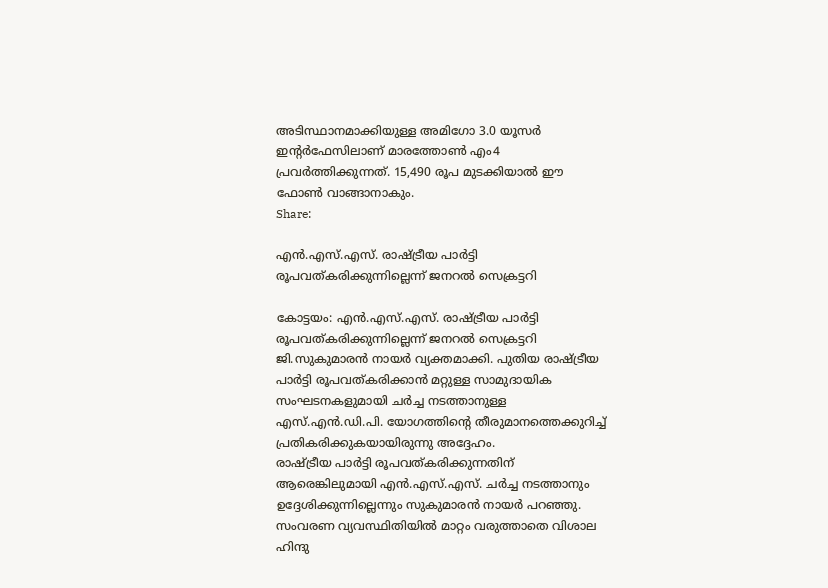അടിസ്ഥാനമാക്കിയുള്ള അമിഗോ 3.0 യൂസര്‍ ഇന്റര്‍ഫേസിലാണ് മാരത്തോണ്‍ എം4 പ്രവര്‍ത്തിക്കുന്നത്. 15,490 രൂപ മുടക്കിയാല്‍ ഈ ഫോണ്‍ വാങ്ങാനാകും.
Share:

എന്‍.എസ്.എസ്. രാഷ്ട്രീയ പാര്‍ട്ടി രൂപവത്കരിക്കുന്നില്ലെന്ന് ജനറല്‍ സെക്രട്ടറി

കോട്ടയം: എന്‍.എസ്.എസ്. രാഷ്ട്രീയ പാര്‍ട്ടി രൂപവത്കരിക്കുന്നില്ലെന്ന് ജനറല്‍ സെക്രട്ടറി ജി.സുകുമാരന്‍ നായര്‍ വ്യക്തമാക്കി. പുതിയ രാഷ്ട്രീയ പാര്‍ട്ടി രൂപവത്കരിക്കാന്‍ മറ്റുള്ള സാമുദായിക സംഘടനകളുമായി ചര്‍ച്ച നടത്താനുള്ള എസ്.എന്‍.ഡി.പി. യോഗത്തിന്റെ തീരുമാനത്തെക്കുറിച്ച് പ്രതികരിക്കുകയായിരുന്നു അദ്ദേഹം.
രാഷ്ട്രീയ പാര്‍ട്ടി രൂപവത്കരിക്കുന്നതിന് ആരെങ്കിലുമായി എന്‍.എസ്.എസ്. ചര്‍ച്ച നടത്താനും ഉദ്ദേശിക്കുന്നില്ലെന്നും സുകുമാരന്‍ നായര്‍ പറഞ്ഞു. സംവരണ വ്യവസ്ഥിതിയില്‍ മാറ്റം വരുത്താതെ വിശാല ഹിന്ദു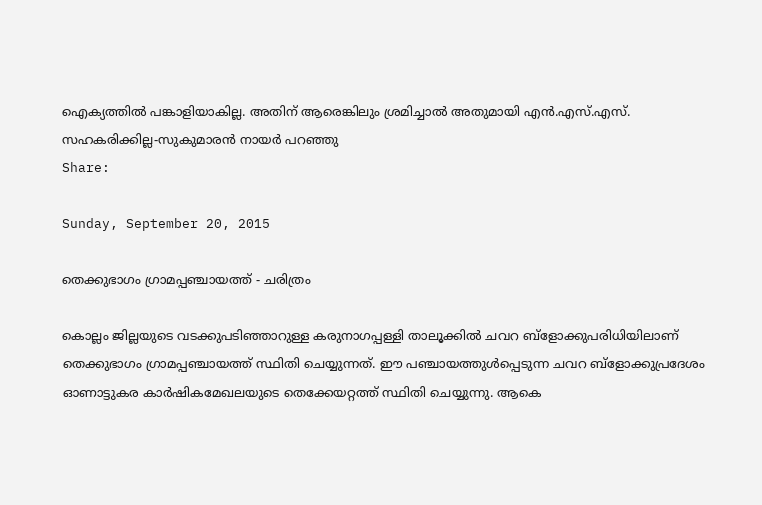ഐക്യത്തില്‍ പങ്കാളിയാകില്ല. അതിന് ആരെങ്കിലും ശ്രമിച്ചാല്‍ അതുമായി എന്‍.എസ്.എസ്. സഹകരിക്കില്ല-സുകുമാരന്‍ നായര്‍ പറഞ്ഞു
Share:

Sunday, September 20, 2015

തെക്കുഭാഗം ഗ്രാമപ്പഞ്ചായത്ത് - ചരിത്രം

കൊല്ലം ജില്ലയുടെ വടക്കുപടിഞ്ഞാറുള്ള കരുനാഗപ്പള്ളി താലൂക്കില്‍ ചവറ ബ്ളോക്കുപരിധിയിലാണ് തെക്കുഭാഗം ഗ്രാമപ്പഞ്ചായത്ത് സ്ഥിതി ചെയ്യുന്നത്. ഈ പഞ്ചായത്തുള്‍പ്പെടുന്ന ചവറ ബ്ളോക്കുപ്രദേശം ഓണാട്ടുകര കാര്‍ഷികമേഖലയുടെ തെക്കേയറ്റത്ത് സ്ഥിതി ചെയ്യുന്നു. ആകെ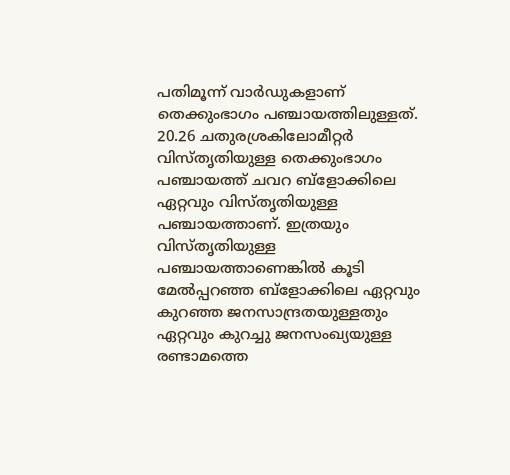പതിമൂന്ന് വാര്‍ഡുകളാണ് തെക്കുംഭാഗം പഞ്ചായത്തിലുള്ളത്. 20.26 ചതുരശ്രകിലോമീറ്റര്‍ വിസ്തൃതിയുള്ള തെക്കുംഭാഗം പഞ്ചായത്ത് ചവറ ബ്ളോക്കിലെ ഏറ്റവും വിസ്തൃതിയുള്ള പഞ്ചായത്താണ്. ഇത്രയും വിസ്തൃതിയുള്ള പഞ്ചായത്താണെങ്കില്‍ കൂടി മേല്‍പ്പറഞ്ഞ ബ്ളോക്കിലെ ഏറ്റവും കുറഞ്ഞ ജനസാന്ദ്രതയുള്ളതും ഏറ്റവും കുറച്ചു ജനസംഖ്യയുള്ള രണ്ടാമത്തെ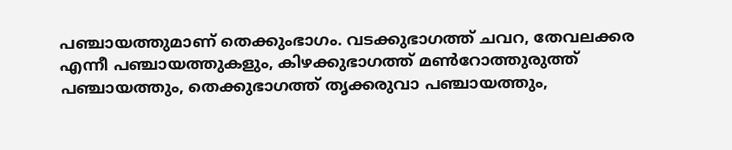പഞ്ചായത്തുമാണ് തെക്കുംഭാഗം. വടക്കുഭാഗത്ത് ചവറ, തേവലക്കര എന്നീ പഞ്ചായത്തുകളും, കിഴക്കുഭാഗത്ത് മണ്‍റോത്തുരുത്ത് പഞ്ചായത്തും, തെക്കുഭാഗത്ത് തൃക്കരുവാ പഞ്ചായത്തും,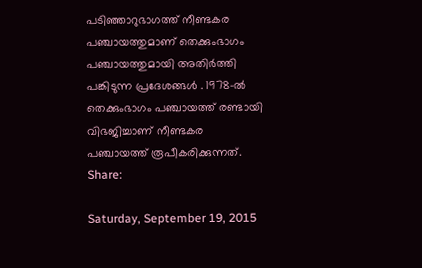പടിഞ്ഞാറുഭാഗത്ത് നീണ്ടകര പഞ്ചായത്തുമാണ് തെക്കുംഭാഗം പഞ്ചായത്തുമായി അതിര്‍ത്തി പങ്കിടുന്ന പ്രദേശങ്ങള്‍ . 1978-ല്‍ തെക്കുംഭാഗം പഞ്ചായത്ത് രണ്ടായി വിഭജിച്ചാണ് നീണ്ടകര പഞ്ചായത്ത് രൂപീകരിക്കുന്നത്.
Share:

Saturday, September 19, 2015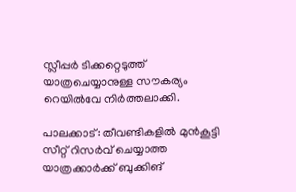സ്ലീപ്പര്‍ ടിക്കറ്റെടുത്ത് യാത്രചെയ്യാനുള്ള സൗകര്യം റെയില്‍വേ നിര്‍ത്തലാക്കി.

പാലക്കാട്: തീവണ്ടികളില്‍ മുന്‍കൂട്ടി സീറ്റ് റിസര്‍വ് ചെയ്യാത്ത യാത്രക്കാര്‍ക്ക് ബുക്കിങ്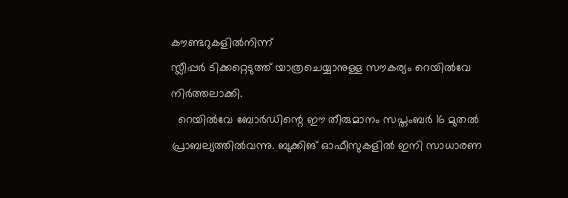കൗണ്ടറുകളില്‍നിന്ന്
സ്ലീപ്പര്‍ ടിക്കറ്റെടുത്ത് യാത്രചെയ്യാനുള്ള സൗകര്യം റെയില്‍വേ നിര്‍ത്തലാക്കി.
  റെയില്‍വേ ബോര്‍ഡിന്റെ ഈ തീരുമാനം സപ്തംബര്‍ 16 മുതല്‍ പ്രാബല്യത്തില്‍വന്നു. ബുക്കിങ് ഓഫീസുകളില്‍ ഇനി സാധാരണ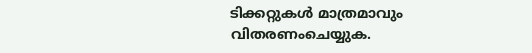ടിക്കറ്റുകള്‍ മാത്രമാവും വിതരണംചെയ്യുക.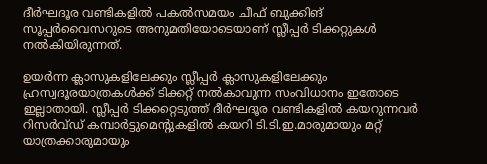ദീര്‍ഘദൂര വണ്ടികളില്‍ പകല്‍സമയം ചീഫ് ബുക്കിങ് സൂപ്പര്‍വൈസറുടെ അനുമതിയോടെയാണ് സ്ലീപ്പര്‍ ടിക്കറ്റുകള്‍ നല്‍കിയിരുന്നത്.

ഉയര്‍ന്ന ക്ലാസുകളിലേക്കും സ്ലീപ്പര്‍ ക്ലാസുകളിലേക്കും ഹ്രസ്വദൂരയാത്രകള്‍ക്ക് ടിക്കറ്റ് നല്‍കാവുന്ന സംവിധാനം ഇതോടെ ഇല്ലാതായി. സ്ലീപ്പര്‍ ടിക്കറ്റെടുത്ത് ദീര്‍ഘദൂര വണ്ടികളില്‍ കയറുന്നവര്‍ റിസര്‍വ്ഡ് കമ്പാര്‍ട്ടുമെന്റുകളില്‍ കയറി ടി.ടി.ഇ.മാരുമായും മറ്റ് യാത്രക്കാരുമായും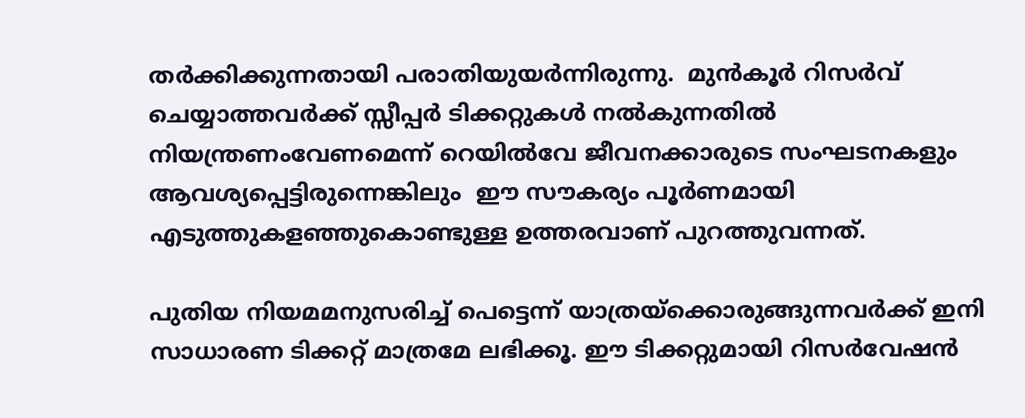തര്‍ക്കിക്കുന്നതായി പരാതിയുയര്‍ന്നിരുന്നു.  മുന്‍കൂര്‍ റിസര്‍വ് ചെയ്യാത്തവര്‍ക്ക് സ്സീപ്പര്‍ ടിക്കറ്റുകള്‍ നല്‍കുന്നതില്‍ നിയന്ത്രണംവേണമെന്ന് റെയില്‍വേ ജീവനക്കാരുടെ സംഘടനകളും ആവശ്യപ്പെട്ടിരുന്നെങ്കിലും  ഈ സൗകര്യം പൂര്‍ണമായി എടുത്തുകളഞ്ഞുകൊണ്ടുള്ള ഉത്തരവാണ് പുറത്തുവന്നത്.

പുതിയ നിയമമനുസരിച്ച് പെട്ടെന്ന് യാത്രയ്‌ക്കൊരുങ്ങുന്നവര്‍ക്ക് ഇനി സാധാരണ ടിക്കറ്റ് മാത്രമേ ലഭിക്കൂ. ഈ ടിക്കറ്റുമായി റിസര്‍വേഷന്‍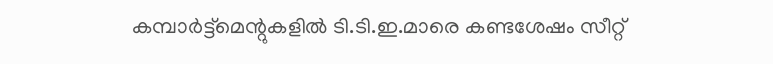കമ്പാര്‍ട്ട്‌മെന്റുകളില്‍ ടി.ടി.ഇ.മാരെ കണ്ടശേഷം സീറ്റ്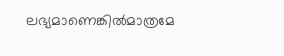ലഭ്യമാണെങ്കില്‍മാത്രമേ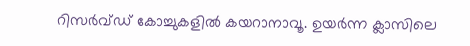റിസര്‍വ്ഡ് കോച്ചുകളില്‍ കയറാനാവൂ. ഉയര്‍ന്ന ക്ലാസിലെ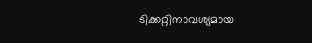ടിക്കറ്റിനാവശ്യമായ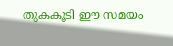തുകകൂടി ഈ സമയം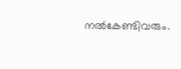നല്‍കേണ്ടിവരും.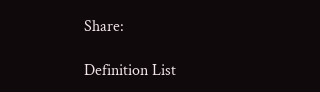Share:

Definition List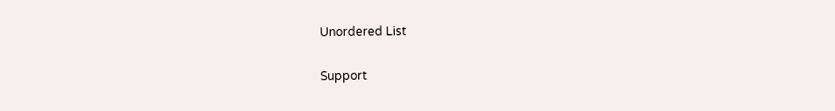Unordered List

Support